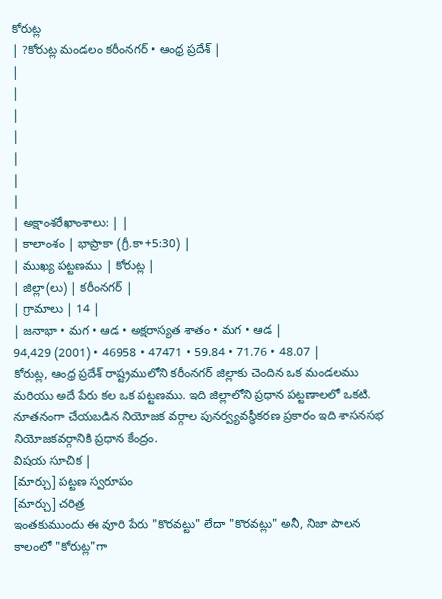కోరుట్ల
| ?కోరుట్ల మండలం కరీంనగర్ • ఆంధ్ర ప్రదేశ్ |
|
|
|
|
|
|
|
| అక్షాంశరేఖాంశాలు: | |
| కాలాంశం | భాప్రాకా (గ్రీ.కా+5:30) |
| ముఖ్య పట్టణము | కోరుట్ల |
| జిల్లా(లు) | కరీంనగర్ |
| గ్రామాలు | 14 |
| జనాభా • మగ • ఆడ • అక్షరాస్యత శాతం • మగ • ఆడ |
94,429 (2001) • 46958 • 47471 • 59.84 • 71.76 • 48.07 |
కోరుట్ల, ఆంధ్ర ప్రదేశ్ రాష్ట్రములోని కరీంనగర్ జిల్లాకు చెందిన ఒక మండలము మరియు అదే పేరు కల ఒక పట్టణము. ఇది జిల్లాలోని ప్రధాన పట్టణాలలో ఒకటి. నూతనంగా చేయబడిన నియోజక వర్గాల పునర్వ్యవస్థీకరణ ప్రకారం ఇది శాసనసభ నియోజకవర్గానికి ప్రధాన కేంద్రం.
విషయ సూచిక |
[మార్చు] పట్టణ స్వరూపం
[మార్చు] చరిత్ర
ఇంతకుముందు ఈ వూరి పేరు "కొరవట్టు" లేదా "కొరవట్లు" అనీ, నిజా పాలన కాలంలో "కోరుట్ల"గా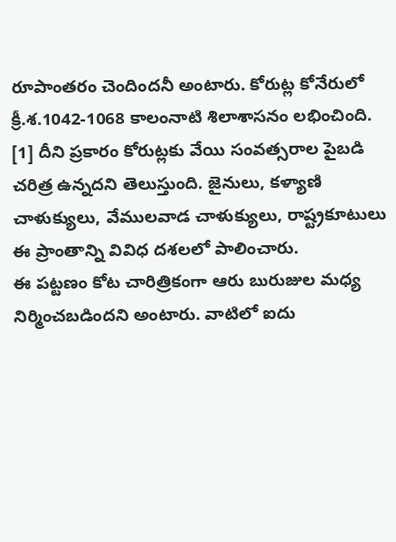రూపాంతరం చెందిందనీ అంటారు. కోరుట్ల కోనేరులో క్రీ.శ.1042-1068 కాలంనాటి శిలాశాసనం లభించింది. [1] దీని ప్రకారం కోరుట్లకు వేయి సంవత్సరాల పైబడి చరిత్ర ఉన్నదని తెలుస్తుంది. జైనులు, కళ్యాణి చాళుక్యులు, వేములవాడ చాళుక్యులు, రాష్ట్రకూటులు ఈ ప్రాంతాన్ని వివిధ దశలలో పాలించారు.
ఈ పట్టణం కోట చారిత్రికంగా ఆరు బురుజుల మధ్య నిర్మించబడిందని అంటారు. వాటిలో ఐదు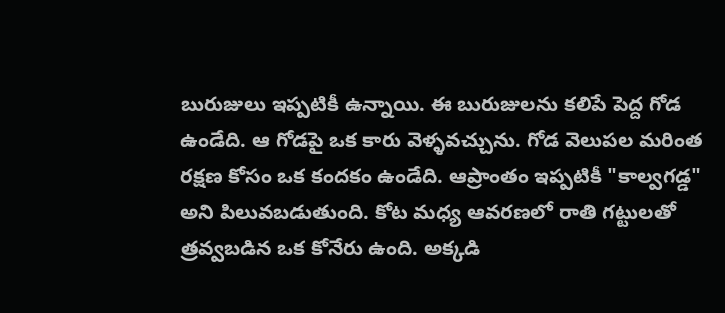బురుజులు ఇప్పటికీ ఉన్నాయి. ఈ బురుజులను కలిపే పెద్ద గోడ ఉండేది. ఆ గోడపై ఒక కారు వెళ్ళవచ్చును. గోడ వెలుపల మరింత రక్షణ కోసం ఒక కందకం ఉండేది. ఆప్రాంతం ఇప్పటికీ "కాల్వగడ్డ" అని పిలువబడుతుంది. కోట మధ్య ఆవరణలో రాతి గట్టులతో త్రవ్వబడిన ఒక కోనేరు ఉంది. అక్కడి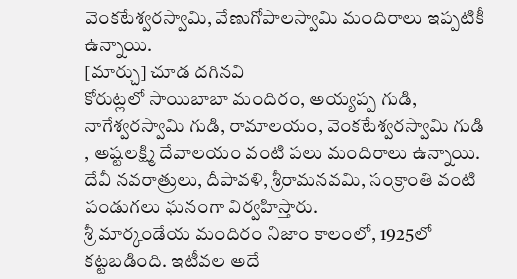వెంకటేశ్వరస్వామి, వేణుగోపాలస్వామి మందిరాలు ఇప్పటికీ ఉన్నాయి.
[మార్చు] చూడ దగినవి
కోరుట్లలో సాయిబాబా మందిరం, అయ్యప్ప గుడి, నాగేశ్వరస్వామి గుడి, రామాలయం, వెంకటేశ్వరస్వామి గుడి , అష్టలక్ష్మి దేవాలయం వంటి పలు మందిరాలు ఉన్నాయి. దేవీ నవరాత్రులు, దీపావళి, శ్రీరామనవమి, సంక్రాంతి వంటి పండుగలు ఘనంగా విర్వహిస్తారు.
శ్రీ మార్కండేయ మందిరం నిజాం కాలంలో, 1925లో కట్టబడింది. ఇటీవల అదే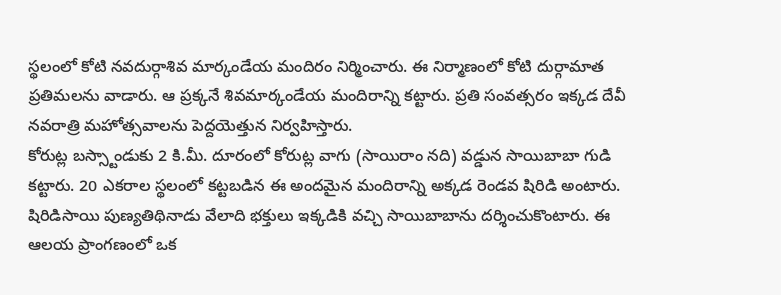స్థలంలో కోటి నవదుర్గాశివ మార్కండేయ మందిరం నిర్మించారు. ఈ నిర్మాణంలో కోటి దుర్గామాత ప్రతిమలను వాడారు. ఆ ప్రక్కనే శివమార్కండేయ మందిరాన్ని కట్టారు. ప్రతి సంవత్సరం ఇక్కడ దేవీ నవరాత్రి మహోత్సవాలను పెద్దయెత్తున నిర్వహిస్తారు.
కోరుట్ల బస్స్టాండుకు 2 కి.మీ. దూరంలో కోరుట్ల వాగు (సాయిరాం నది) వడ్డున సాయిబాబా గుడి కట్టారు. 20 ఎకరాల స్థలంలో కట్టబడిన ఈ అందమైన మందిరాన్ని అక్కడ రెండవ షిరిడి అంటారు. షిరిడిసాయి పుణ్యతిథినాడు వేలాది భక్తులు ఇక్కడికి వచ్చి సాయిబాబాను దర్శించుకొంటారు. ఈ ఆలయ ప్రాంగణంలో ఒక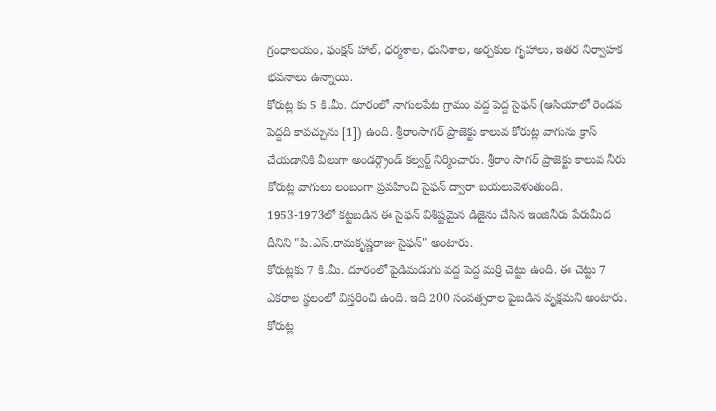గ్రంధాలయం, ఫంక్షన్ హాల్, ధర్మశాల, ధునిశాల, అర్చకుల గృహాలు, ఇతర నిర్వాహక భవనాలు ఉన్నాయి.
కోరుట్ల కు 5 కి.మీ. దూరంలో నాగులపేట గ్రామం వద్ద పెద్ద సైఫన్ (ఆసియాలో రెండవ పెద్దది కావచ్చును [1]) ఉంది. శ్రీరాంసాగర్ ప్రాజెక్టు కాలువ కోరుట్ల వాగును క్రాస్ చేయడానికి వీలుగా అండర్గ్రౌండ్ కల్వర్ట్ నిర్మించారు. శ్రీరాం సాగర్ ప్రాజెక్టు కాలువ నీరు కోరుట్ల వాగులు లంబంగా ప్రవహించి సైఫన్ ద్వారా బయలువెళుతుంది. 1953-1973లో కట్టబడిన ఈ సైఫన్ విశిష్టమైన డిజైను చేసిన ఇంజినీరు పేరుమీద దీనిని "పి.ఎస్.రామకృష్ణరాజు సైఫన్" అంటారు.
కోరుట్లకు 7 కి.మీ. దూరంలో పైడిమడుగు వద్ద పెద్ద మర్రి చెట్టు ఉంది. ఈ చెట్టు 7 ఎకరాల స్థలంలో విస్తరించి ఉంది. ఇది 200 సంవత్సరాల పైబడిన వృక్షమని అంటారు.
కోరుట్ల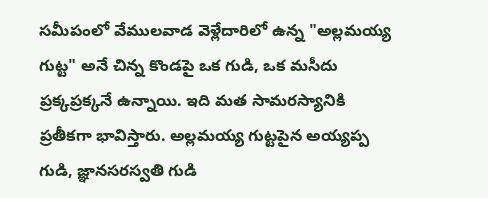సమీపంలో వేములవాడ వెళ్లేదారిలో ఉన్న "అల్లమయ్య గుట్ట" అనే చిన్న కొండపై ఒక గుడి, ఒక మసీదు ప్రక్కప్రక్కనే ఉన్నాయి. ఇది మత సామరస్యానికి ప్రతీకగా భావిస్తారు. అల్లమయ్య గుట్టపైన అయ్యప్ప గుడి, జ్ఞానసరస్వతి గుడి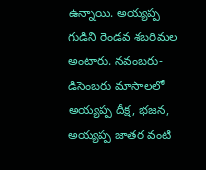ఉన్నాయి. అయ్యప్ప గుడిని రెండవ శబరిమల అంటారు. నవంబరు-డిసెంబరు మాసాలలో అయ్యప్ప దీక్ష, భజన, అయ్యప్ప జాతర వంటి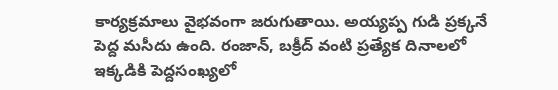కార్యక్రమాలు వైభవంగా జరుగుతాయి. అయ్యప్ప గుడి ప్రక్కనే పెద్ద మసీదు ఉంది. రంజాన్, బక్రీద్ వంటి ప్రత్యేక దినాలలో ఇక్కడికి పెద్దసంఖ్యలో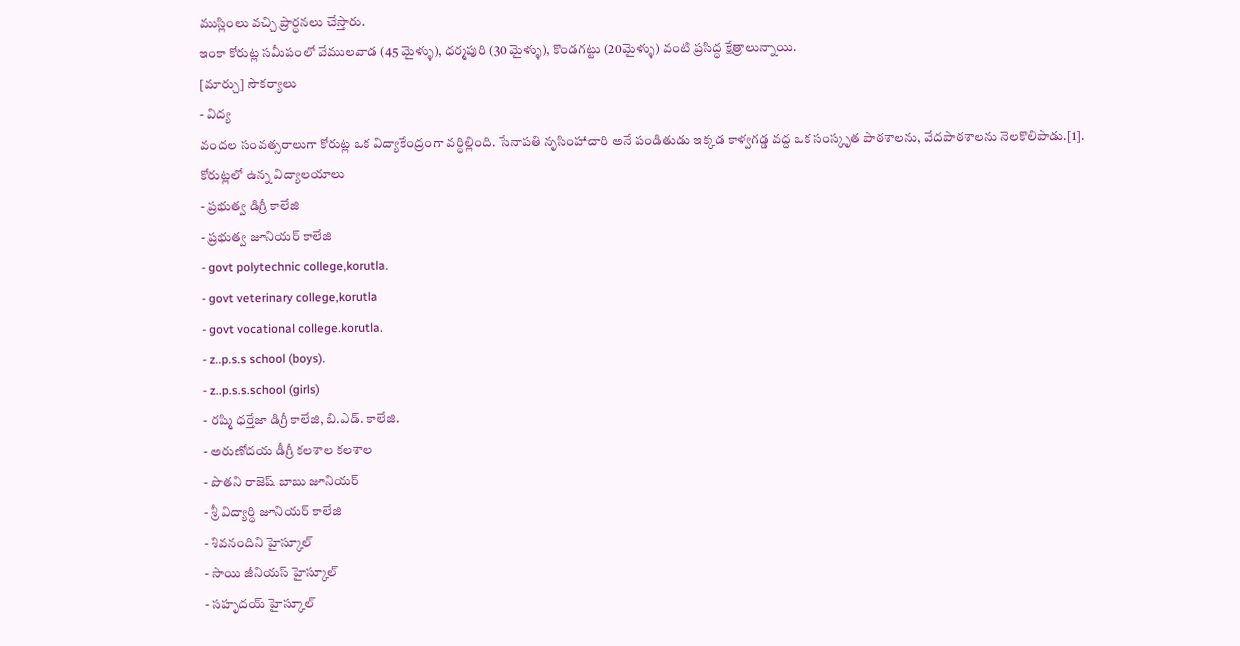ముస్లింలు వచ్చి ప్రార్ధనలు చేస్తారు.
ఇంకా కోరుట్ల సమీపంలో వేములవాడ (45 మైళ్ళు), ధర్మపురి (30 మైళ్ళు), కొండగట్టు (20మైళ్ళు) వంటి ప్రసిద్ధ క్షేత్రాలున్నాయి.
[మార్చు] సౌకర్యాలు
- విద్య
వందల సంవత్సరాలుగా కోరుట్ల ఒక విద్యాకేంద్రంగా వర్ధిల్లింది. సేనాపతి నృసింహాచారి అనే పండితుడు ఇక్కడ కాళ్వగడ్డ వద్ద ఒక సంస్కృత పాఠశాలను, వేదపాఠశాలను నెలకొలిపాడు.[1].
కోరుట్లలో ఉన్న విద్యాలయాలు
- ప్రభుత్వ డిగ్రీ కాలేజి
- ప్రభుత్వ జూనియర్ కాలేజి
- govt polytechnic college,korutla.
- govt veterinary college,korutla
- govt vocational college.korutla.
- z..p.s.s school (boys).
- z..p.s.s.school (girls)
- రష్మి ధర్తేజా డిగ్రీ కాలేజి, బి.ఎడ్. కాలేజి.
- అరుణోదయ డీగ్రీ కలశాల కలశాల
- పొతని రాజెష్ బాబు జూనియర్
- శ్రీ విద్యార్ధి జూనియర్ కాలేజి
- శివనందిని హైస్కూల్
- సాయి జీనియస్ హైస్కూల్
- సహృదయ్ హైస్కూల్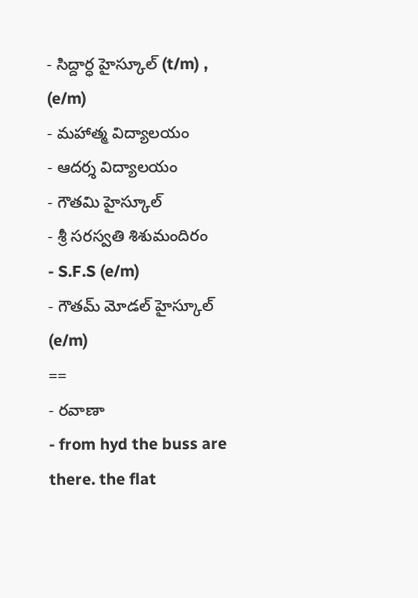- సిద్దార్ధ హైస్కూల్ (t/m) , (e/m)
- మహాత్మ విద్యాలయం
- ఆదర్శ విద్యాలయం
- గౌతమి హైస్కూల్
- శ్రీ సరస్వతి శిశుమందిరం
- S.F.S (e/m)
- గౌతమ్ మోడల్ హైస్కూల్ (e/m)
==
- రవాణా
- from hyd the buss are there. the flat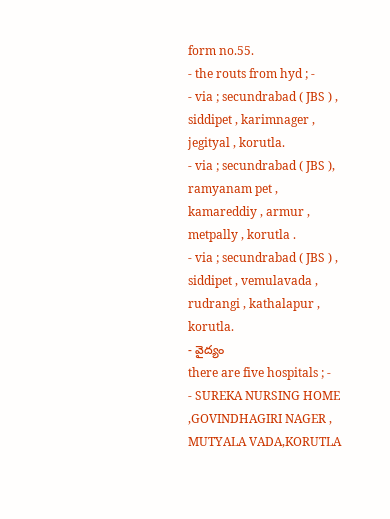form no.55.
- the routs from hyd ; -
- via ; secundrabad ( JBS ) , siddipet , karimnager , jegityal , korutla.
- via ; secundrabad ( JBS ), ramyanam pet , kamareddiy , armur , metpally , korutla .
- via ; secundrabad ( JBS ) , siddipet , vemulavada , rudrangi , kathalapur , korutla.
- వైద్యం
there are five hospitals ; -
- SUREKA NURSING HOME ,GOVINDHAGIRI NAGER , MUTYALA VADA,KORUTLA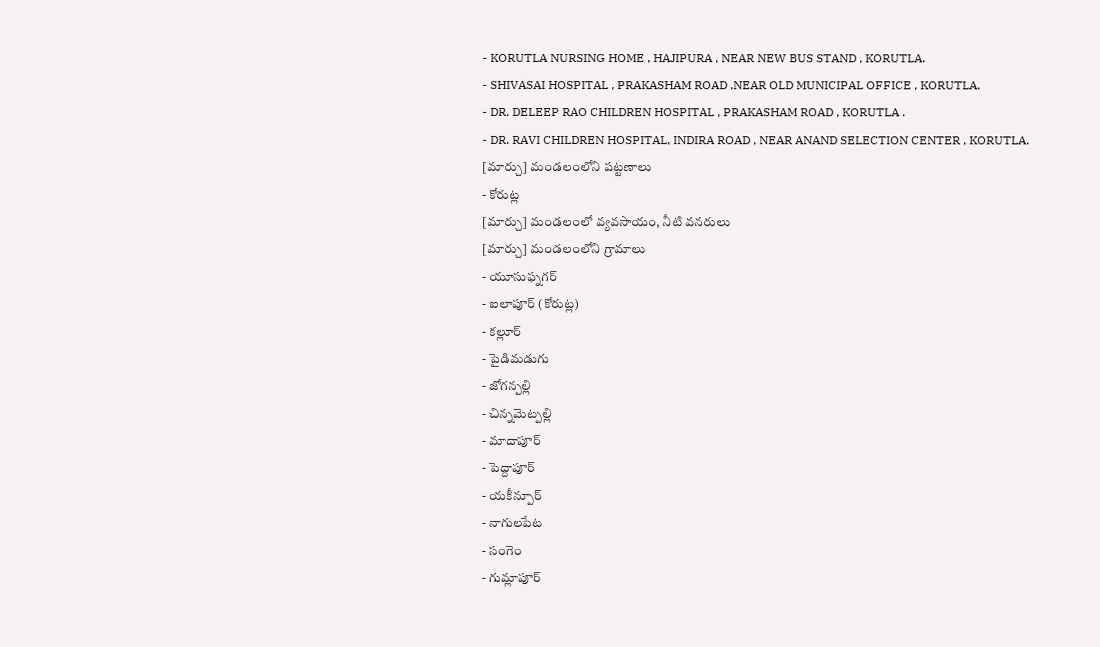- KORUTLA NURSING HOME , HAJIPURA , NEAR NEW BUS STAND , KORUTLA.
- SHIVASAI HOSPITAL , PRAKASHAM ROAD ,NEAR OLD MUNICIPAL OFFICE , KORUTLA.
- DR. DELEEP RAO CHILDREN HOSPITAL , PRAKASHAM ROAD , KORUTLA .
- DR. RAVI CHILDREN HOSPITAL, INDIRA ROAD , NEAR ANAND SELECTION CENTER , KORUTLA.
[మార్చు] మండలంలోని పట్టణాలు
- కోరుట్ల
[మార్చు] మండలంలో వ్యవసాయం, నీటి వనరులు
[మార్చు] మండలంలోని గ్రామాలు
- యూసుఫ్నగర్
- ఐలాపూర్ (కోరుట్ల)
- కల్లూర్
- పైడిమడుగు
- జోగన్పల్లి
- చిన్నమెట్పల్లి
- మాదాపూర్
- పెద్దాపూర్
- యకీన్పూర్
- నాగులపేట
- సంగెం
- గుమ్లాపూర్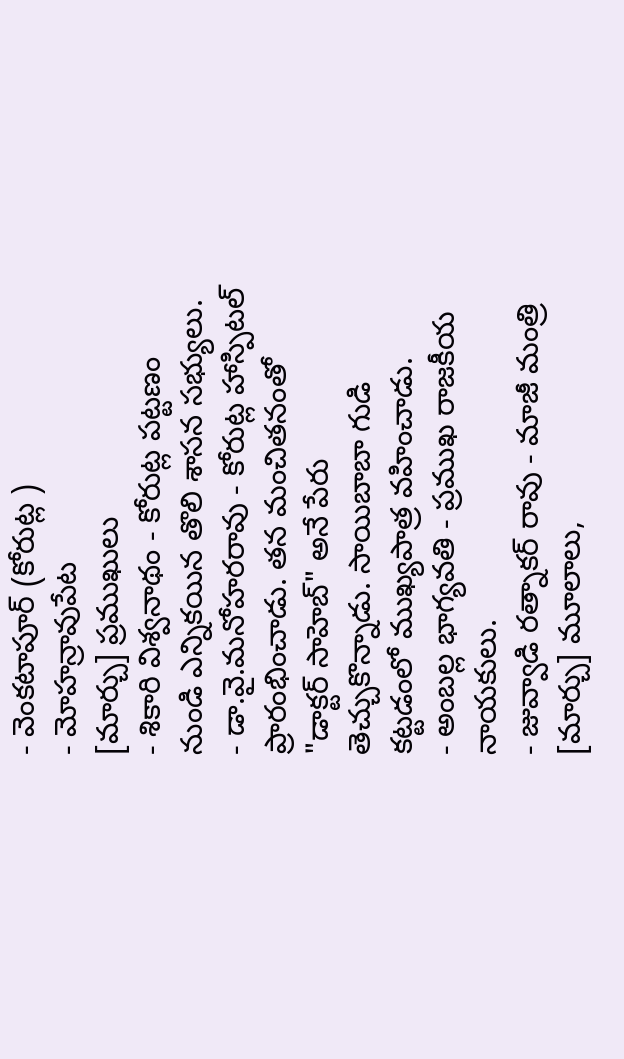- వెంకటాపూర్ (కోరుట్ల )
- మోహన్రావుపేట
[మార్చు] ప్రముఖులు
- శికారి విశ్వనాథం - కోరుట్ల పట్టణం నుండి ఎన్నికయిన తొలి శాసన సభ్యులు.
- డా.వై.మనోహరరావు - కోరుట్ల హాస్పిటల్ ప్రారంభించాడు. తన మంచితనంతో "డాక్టర్ సాహెబ్" అనే పేరు తెచ్చుకొన్నాడు. సాయిబాబా గుడి కట్టడంలో ముఖ్యపాత్ర వహించాడు.
- అంబల్ల భాగ్యవతి - ప్రముఖ రాజకీయ నాయకులు.
- జువ్వాడి రత్నాకర్ రావు - మాజీ మంత్రి
[మార్చు] మూలాలు,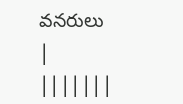వనరులు
|
|||||||